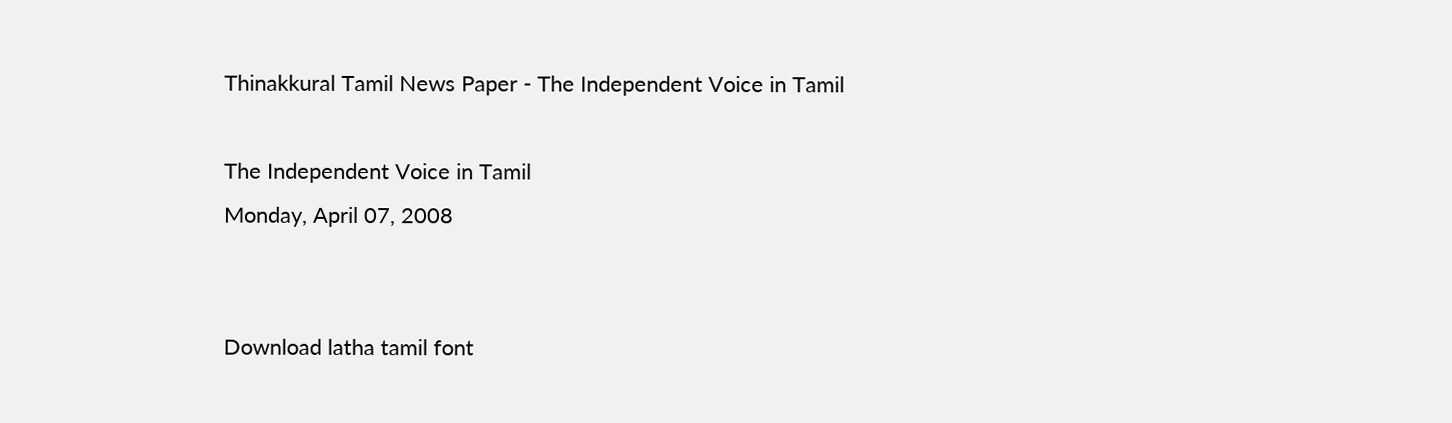Thinakkural Tamil News Paper - The Independent Voice in Tamil

The Independent Voice in Tamil
Monday, April 07, 2008


Download latha tamil font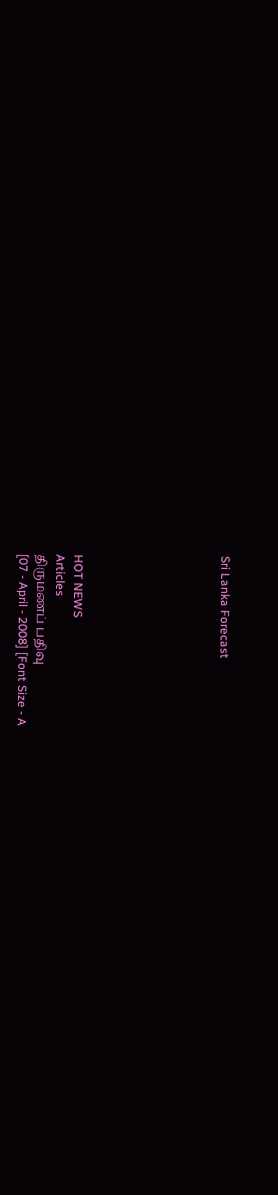Sri Lanka Forecast







HOT NEWS
Articles
திருமணப் பதிவு
[07 - April - 2008] [Font Size - A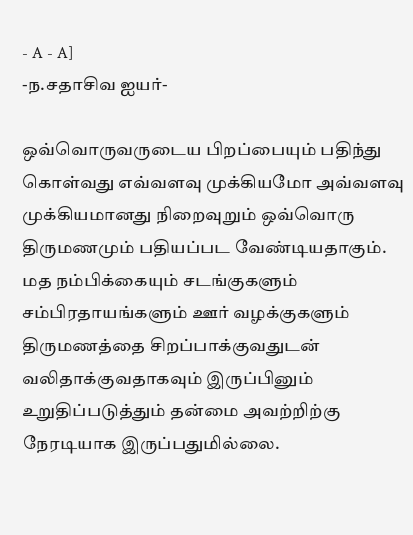- A - A]
-ந.சதாசிவ ஐயர்-

ஒவ்வொருவருடைய பிறப்பையும் பதிந்து கொள்வது எவ்வளவு முக்கியமோ அவ்வளவு முக்கியமானது நிறைவுறும் ஒவ்வொரு திருமணமும் பதியப்பட வேண்டியதாகும். மத நம்பிக்கையும் சடங்குகளும் சம்பிரதாயங்களும் ஊர் வழக்குகளும் திருமணத்தை சிறப்பாக்குவதுடன் வலிதாக்குவதாகவும் இருப்பினும் உறுதிப்படுத்தும் தன்மை அவற்றிற்கு நேரடியாக இருப்பதுமில்லை.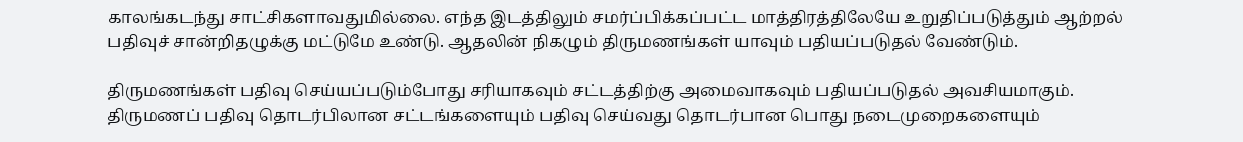காலங்கடந்து சாட்சிகளாவதுமில்லை. எந்த இடத்திலும் சமர்ப்பிக்கப்பட்ட மாத்திரத்திலேயே உறுதிப்படுத்தும் ஆற்றல் பதிவுச் சான்றிதழுக்கு மட்டுமே உண்டு. ஆதலின் நிகழும் திருமணங்கள் யாவும் பதியப்படுதல் வேண்டும்.

திருமணங்கள் பதிவு செய்யப்படும்போது சரியாகவும் சட்டத்திற்கு அமைவாகவும் பதியப்படுதல் அவசியமாகும். திருமணப் பதிவு தொடர்பிலான சட்டங்களையும் பதிவு செய்வது தொடர்பான பொது நடைமுறைகளையும்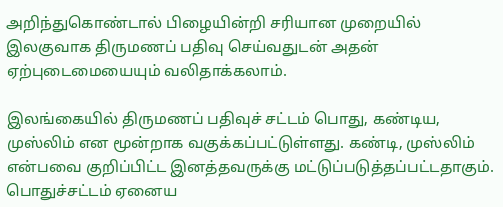அறிந்துகொண்டால் பிழையின்றி சரியான முறையில் இலகுவாக திருமணப் பதிவு செய்வதுடன் அதன் ஏற்புடைமையையும் வலிதாக்கலாம்.

இலங்கையில் திருமணப் பதிவுச் சட்டம் பொது, கண்டிய, முஸ்லிம் என மூன்றாக வகுக்கப்பட்டுள்ளது. கண்டி, முஸ்லிம் என்பவை குறிப்பிட்ட இனத்தவருக்கு மட்டுப்படுத்தப்பட்டதாகும். பொதுச்சட்டம் ஏனைய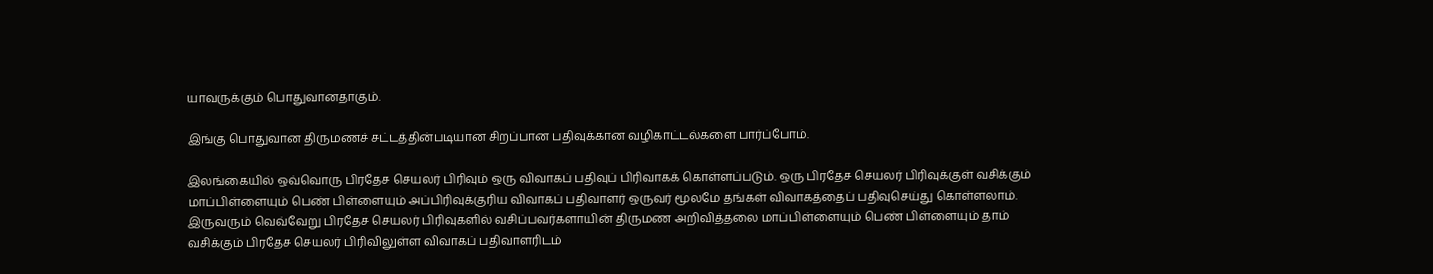யாவருக்கும் பொதுவானதாகும்.

இங்கு பொதுவான திருமணச் சட்டத்தின்படியான சிறப்பான பதிவுக்கான வழிகாட்டல்களை பார்ப்போம்.

இலங்கையில் ஒவ்வொரு பிரதேச செயலர் பிரிவும் ஒரு விவாகப் பதிவுப் பிரிவாகக் கொள்ளப்படும். ஒரு பிரதேச செயலர் பிரிவுக்குள் வசிக்கும் மாப்பிள்ளையும் பெண் பிள்ளையும் அப்பிரிவுக்குரிய விவாகப் பதிவாளர் ஒருவர் மூலமே தங்கள் விவாகத்தைப் பதிவுசெய்து கொள்ளலாம். இருவரும் வெவ்வேறு பிரதேச செயலர் பிரிவுகளில் வசிப்பவர்களாயின் திருமண அறிவித்தலை மாப்பிள்ளையும் பெண் பிள்ளையும் தாம் வசிக்கும் பிரதேச செயலர் பிரிவிலுள்ள விவாகப் பதிவாளரிடம்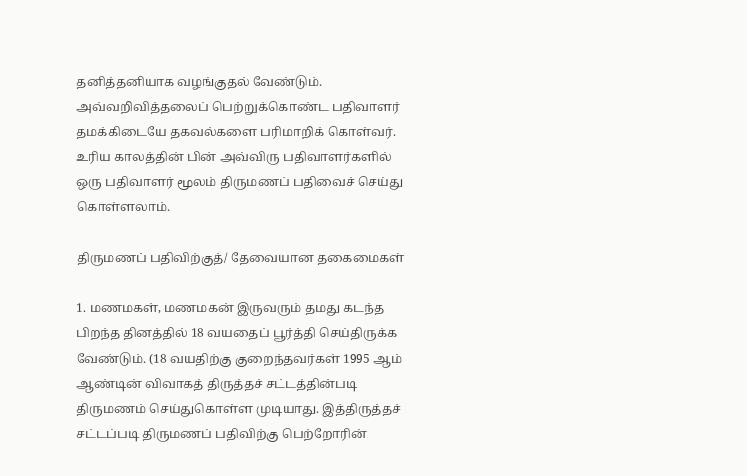தனித்தனியாக வழங்குதல் வேண்டும். அவ்வறிவித்தலைப் பெற்றுக்கொண்ட பதிவாளர் தமக்கிடையே தகவல்களை பரிமாறிக் கொள்வர். உரிய காலத்தின் பின் அவ்விரு பதிவாளர்களில் ஒரு பதிவாளர் மூலம் திருமணப் பதிவைச் செய்து கொள்ளலாம்.

திருமணப் பதிவிற்குத்/ தேவையான தகைமைகள்

1. மணமகள், மணமகன் இருவரும் தமது கடந்த பிறந்த தினத்தில் 18 வயதைப் பூர்த்தி செய்திருக்க வேண்டும். (18 வயதிற்கு குறைந்தவர்கள் 1995 ஆம் ஆண்டின் விவாகத் திருத்தச் சட்டத்தின்படி திருமணம் செய்துகொள்ள முடியாது. இத்திருத்தச் சட்டப்படி திருமணப் பதிவிற்கு பெற்றோரின்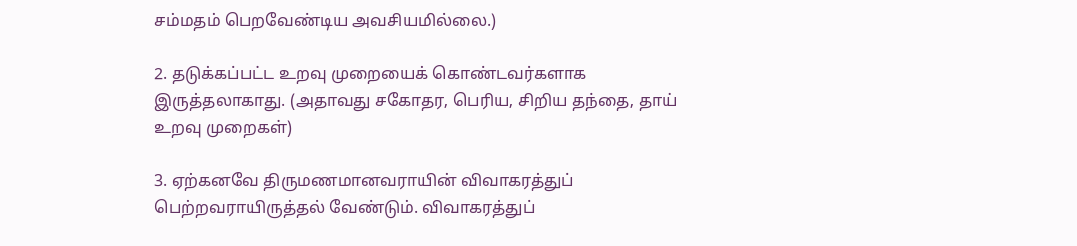சம்மதம் பெறவேண்டிய அவசியமில்லை.)

2. தடுக்கப்பட்ட உறவு முறையைக் கொண்டவர்களாக இருத்தலாகாது. (அதாவது சகோதர, பெரிய, சிறிய தந்தை, தாய் உறவு முறைகள்)

3. ஏற்கனவே திருமணமானவராயின் விவாகரத்துப் பெற்றவராயிருத்தல் வேண்டும். விவாகரத்துப்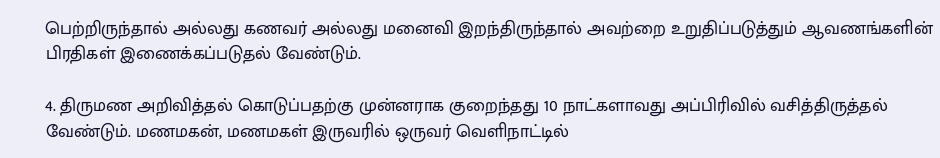பெற்றிருந்தால் அல்லது கணவர் அல்லது மனைவி இறந்திருந்தால் அவற்றை உறுதிப்படுத்தும் ஆவணங்களின் பிரதிகள் இணைக்கப்படுதல் வேண்டும்.

4. திருமண அறிவித்தல் கொடுப்பதற்கு முன்னராக குறைந்தது 10 நாட்களாவது அப்பிரிவில் வசித்திருத்தல் வேண்டும். மணமகன், மணமகள் இருவரில் ஒருவர் வெளிநாட்டில்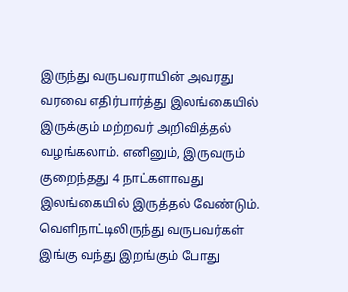இருந்து வருபவராயின் அவரது வரவை எதிர்பார்த்து இலங்கையில் இருக்கும் மற்றவர் அறிவித்தல் வழங்கலாம். எனினும், இருவரும் குறைந்தது 4 நாட்களாவது இலங்கையில் இருத்தல் வேண்டும். வெளிநாட்டிலிருந்து வருபவர்கள் இங்கு வந்து இறங்கும் போது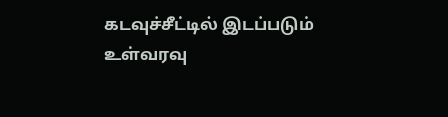கடவுச்சீட்டில் இடப்படும் உள்வரவு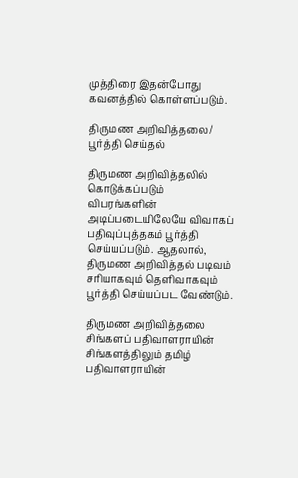முத்திரை இதன்போது கவனத்தில் கொள்ளப்படும்.

திருமண அறிவித்தலை/ பூர்த்தி செய்தல்

திருமண அறிவித்தலில் கொடுக்கப்படும் விபரங்களின் அடிப்படையிலேயே விவாகப் பதிவுப்புத்தகம் பூர்த்தி செய்யப்படும். ஆதலால், திருமண அறிவித்தல் படிவம் சரியாகவும் தெளிவாகவும் பூர்த்தி செய்யப்பட வேண்டும்.

திருமண அறிவித்தலை சிங்களப் பதிவாளராயின் சிங்களத்திலும் தமிழ் பதிவாளராயின்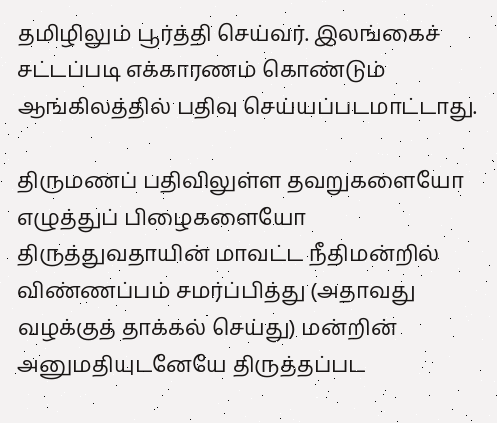தமிழிலும் பூர்த்தி செய்வர். இலங்கைச் சட்டப்படி எக்காரணம் கொண்டும் ஆங்கிலத்தில் பதிவு செய்யப்படமாட்டாது.

திருமணப் பதிவிலுள்ள தவறுகளையோ எழுத்துப் பிழைகளையோ திருத்துவதாயின் மாவட்ட நீதிமன்றில் விண்ணப்பம் சமர்ப்பித்து (அதாவது வழக்குத் தாக்கல் செய்து) மன்றின் அனுமதியுடனேயே திருத்தப்பட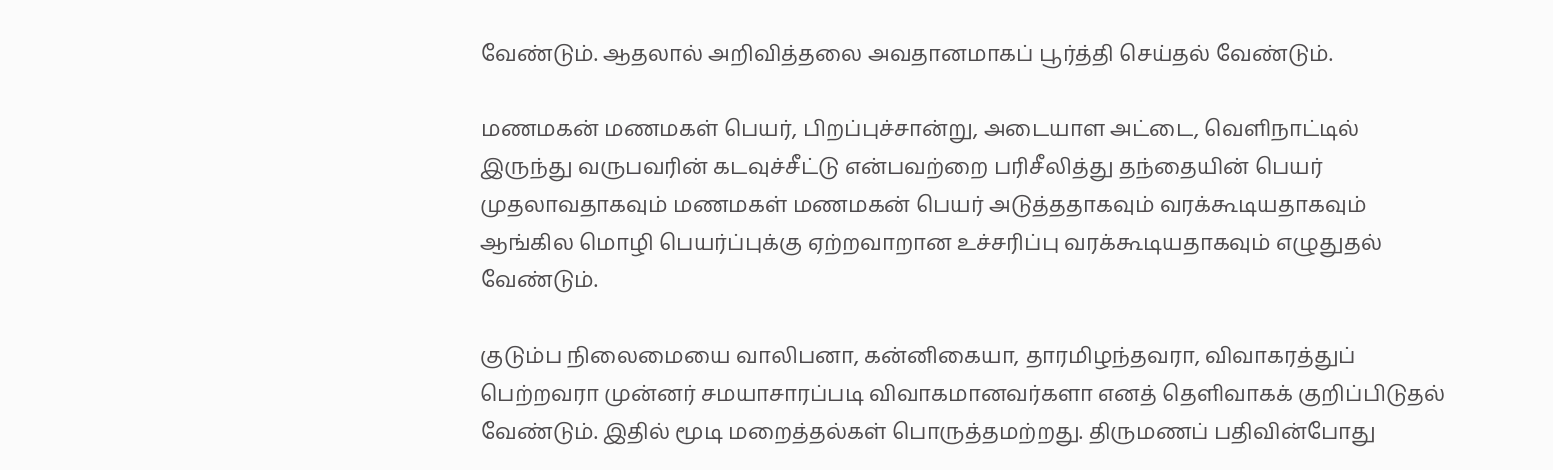வேண்டும். ஆதலால் அறிவித்தலை அவதானமாகப் பூர்த்தி செய்தல் வேண்டும்.

மணமகன் மணமகள் பெயர், பிறப்புச்சான்று, அடையாள அட்டை, வெளிநாட்டில் இருந்து வருபவரின் கடவுச்சீட்டு என்பவற்றை பரிசீலித்து தந்தையின் பெயர் முதலாவதாகவும் மணமகள் மணமகன் பெயர் அடுத்ததாகவும் வரக்கூடியதாகவும் ஆங்கில மொழி பெயர்ப்புக்கு ஏற்றவாறான உச்சரிப்பு வரக்கூடியதாகவும் எழுதுதல் வேண்டும்.

குடும்ப நிலைமையை வாலிபனா, கன்னிகையா, தாரமிழந்தவரா, விவாகரத்துப் பெற்றவரா முன்னர் சமயாசாரப்படி விவாகமானவர்களா எனத் தெளிவாகக் குறிப்பிடுதல் வேண்டும். இதில் மூடி மறைத்தல்கள் பொருத்தமற்றது. திருமணப் பதிவின்போது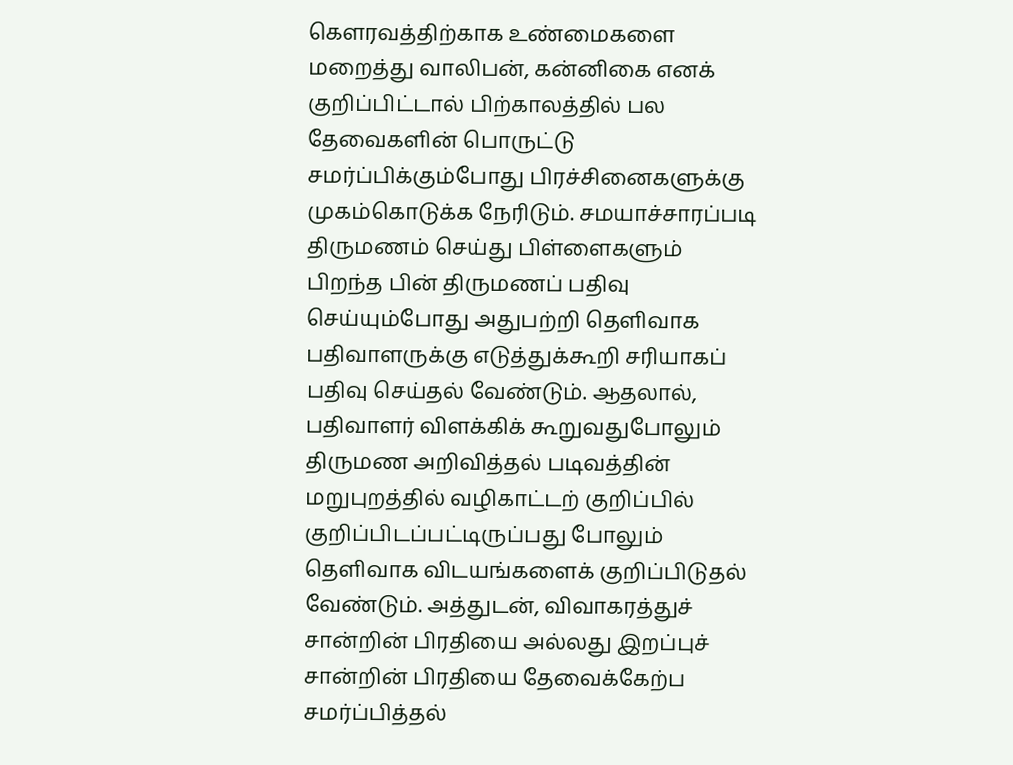கௌரவத்திற்காக உண்மைகளை மறைத்து வாலிபன், கன்னிகை எனக் குறிப்பிட்டால் பிற்காலத்தில் பல தேவைகளின் பொருட்டு சமர்ப்பிக்கும்போது பிரச்சினைகளுக்கு முகம்கொடுக்க நேரிடும். சமயாச்சாரப்படி திருமணம் செய்து பிள்ளைகளும் பிறந்த பின் திருமணப் பதிவு செய்யும்போது அதுபற்றி தெளிவாக பதிவாளருக்கு எடுத்துக்கூறி சரியாகப் பதிவு செய்தல் வேண்டும். ஆதலால், பதிவாளர் விளக்கிக் கூறுவதுபோலும் திருமண அறிவித்தல் படிவத்தின் மறுபுறத்தில் வழிகாட்டற் குறிப்பில் குறிப்பிடப்பட்டிருப்பது போலும் தெளிவாக விடயங்களைக் குறிப்பிடுதல் வேண்டும். அத்துடன், விவாகரத்துச் சான்றின் பிரதியை அல்லது இறப்புச் சான்றின் பிரதியை தேவைக்கேற்ப சமர்ப்பித்தல்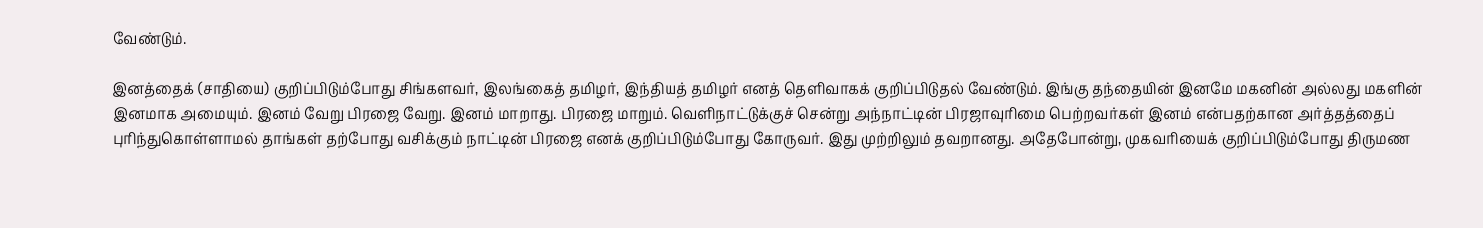வேண்டும்.

இனத்தைக் (சாதியை) குறிப்பிடும்போது சிங்களவர், இலங்கைத் தமிழர், இந்தியத் தமிழர் எனத் தெளிவாகக் குறிப்பிடுதல் வேண்டும். இங்கு தந்தையின் இனமே மகனின் அல்லது மகளின் இனமாக அமையும். இனம் வேறு பிரஜை வேறு. இனம் மாறாது. பிரஜை மாறும். வெளிநாட்டுக்குச் சென்று அந்நாட்டின் பிரஜாவுரிமை பெற்றவர்கள் இனம் என்பதற்கான அர்த்தத்தைப் புரிந்துகொள்ளாமல் தாங்கள் தற்போது வசிக்கும் நாட்டின் பிரஜை எனக் குறிப்பிடும்போது கோருவர். இது முற்றிலும் தவறானது. அதேபோன்று, முகவரியைக் குறிப்பிடும்போது திருமண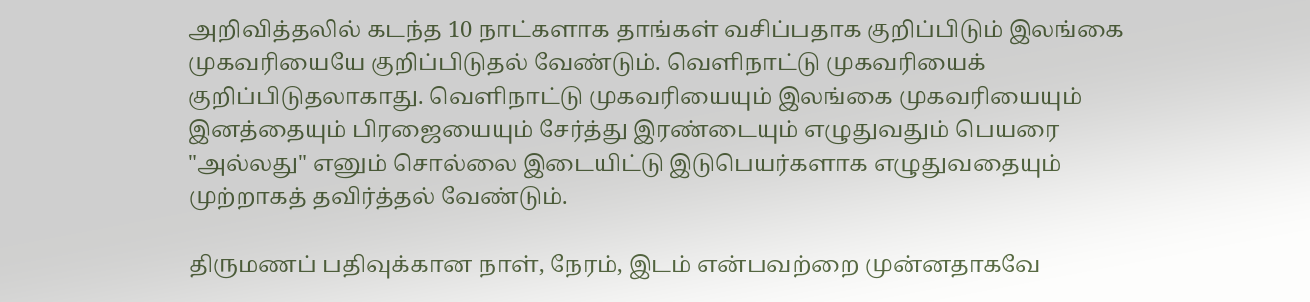அறிவித்தலில் கடந்த 10 நாட்களாக தாங்கள் வசிப்பதாக குறிப்பிடும் இலங்கை முகவரியையே குறிப்பிடுதல் வேண்டும். வெளிநாட்டு முகவரியைக் குறிப்பிடுதலாகாது. வெளிநாட்டு முகவரியையும் இலங்கை முகவரியையும் இனத்தையும் பிரஜையையும் சேர்த்து இரண்டையும் எழுதுவதும் பெயரை "அல்லது" எனும் சொல்லை இடையிட்டு இடுபெயர்களாக எழுதுவதையும் முற்றாகத் தவிர்த்தல் வேண்டும்.

திருமணப் பதிவுக்கான நாள், நேரம், இடம் என்பவற்றை முன்னதாகவே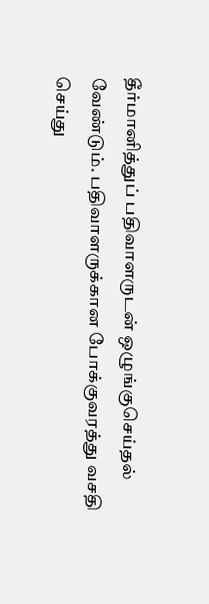தீர்மானித்துப் பதிவாளருடன் ஒழுங்குசெய்தல் வேண்டும். பதிவாளருக்கான போக்குவரத்து வசதி செய்து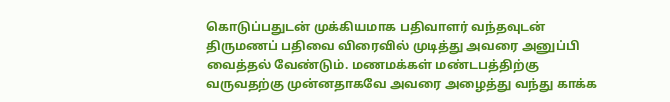கொடுப்பதுடன் முக்கியமாக பதிவாளர் வந்தவுடன் திருமணப் பதிவை விரைவில் முடித்து அவரை அனுப்பி வைத்தல் வேண்டும். மணமக்கள் மண்டபத்திற்கு வருவதற்கு முன்னதாகவே அவரை அழைத்து வந்து காக்க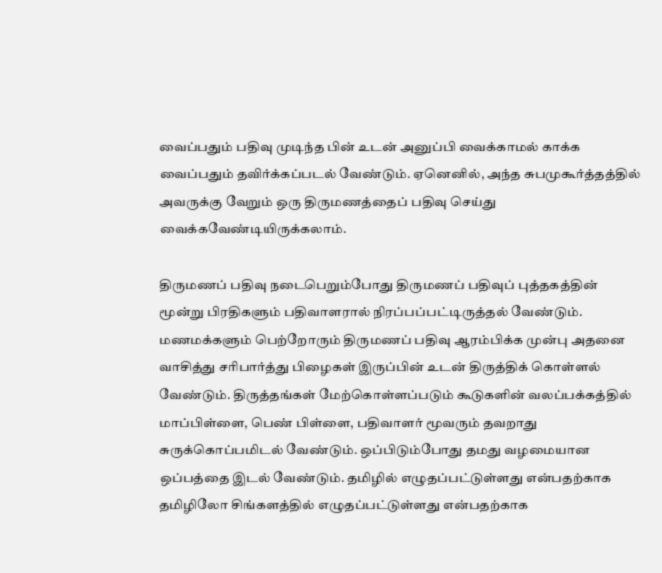வைப்பதும் பதிவு முடிந்த பின் உடன் அனுப்பி வைக்காமல் காக்க வைப்பதும் தவிர்க்கப்படல் வேண்டும். ஏனெனில், அந்த சுபமுகூர்த்தத்தில் அவருக்கு வேறும் ஒரு திருமணத்தைப் பதிவு செய்து வைக்கவேண்டியிருக்கலாம்.

திருமணப் பதிவு நடைபெறும்போது திருமணப் பதிவுப் புத்தகத்தின் மூன்று பிரதிகளும் பதிவாளரால் நிரப்பப்பட்டிருத்தல் வேண்டும். மணமக்களும் பெற்றோரும் திருமணப் பதிவு ஆரம்பிக்க முன்பு அதனை வாசித்து சரிபார்த்து பிழைகள் இருப்பின் உடன் திருத்திக் கொள்ளல் வேண்டும். திருத்தங்கள் மேற்கொள்ளப்படும் கூடுகளின் வலப்பக்கத்தில் மாப்பிள்ளை, பெண் பிள்ளை, பதிவாளர் மூவரும் தவறாது சுருக்கொப்பமிடல் வேண்டும். ஒப்பிடும்போது தமது வழமையான ஒப்பத்தை இடல் வேண்டும். தமிழில் எழுதப்பட்டுள்ளது என்பதற்காக தமிழிலோ சிங்களத்தில் எழுதப்பட்டுள்ளது என்பதற்காக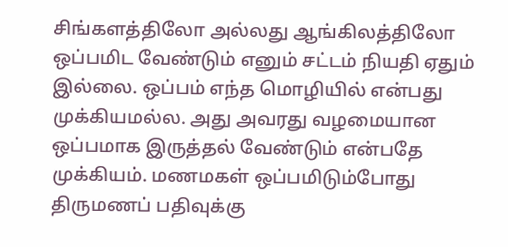சிங்களத்திலோ அல்லது ஆங்கிலத்திலோ ஒப்பமிட வேண்டும் எனும் சட்டம் நியதி ஏதும் இல்லை. ஒப்பம் எந்த மொழியில் என்பது முக்கியமல்ல. அது அவரது வழமையான ஒப்பமாக இருத்தல் வேண்டும் என்பதே முக்கியம். மணமகள் ஒப்பமிடும்போது திருமணப் பதிவுக்கு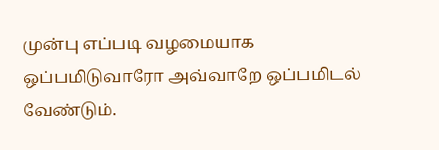முன்பு எப்படி வழமையாக ஒப்பமிடுவாரோ அவ்வாறே ஒப்பமிடல் வேண்டும்.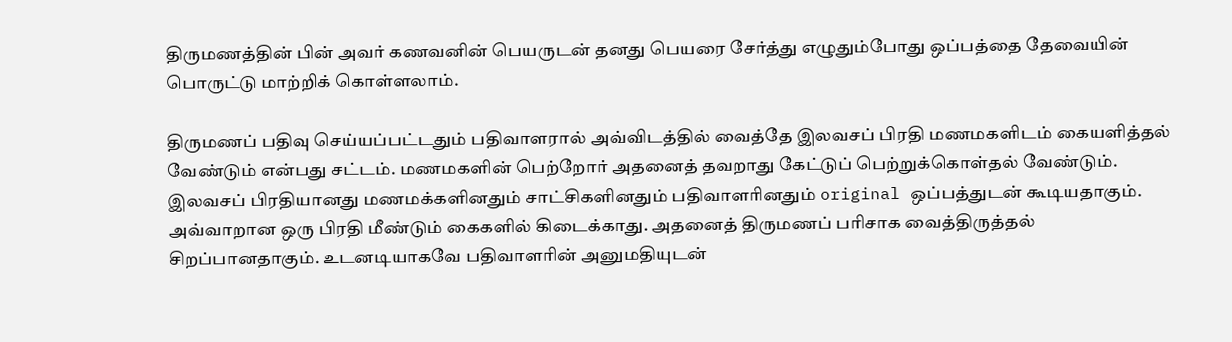திருமணத்தின் பின் அவர் கணவனின் பெயருடன் தனது பெயரை சேர்த்து எழுதும்போது ஒப்பத்தை தேவையின் பொருட்டு மாற்றிக் கொள்ளலாம்.

திருமணப் பதிவு செய்யப்பட்டதும் பதிவாளரால் அவ்விடத்தில் வைத்தே இலவசப் பிரதி மணமகளிடம் கையளித்தல் வேண்டும் என்பது சட்டம். மணமகளின் பெற்றோர் அதனைத் தவறாது கேட்டுப் பெற்றுக்கொள்தல் வேண்டும். இலவசப் பிரதியானது மணமக்களினதும் சாட்சிகளினதும் பதிவாளரினதும் original ஒப்பத்துடன் கூடியதாகும். அவ்வாறான ஒரு பிரதி மீண்டும் கைகளில் கிடைக்காது. அதனைத் திருமணப் பரிசாக வைத்திருத்தல் சிறப்பானதாகும். உடனடியாகவே பதிவாளரின் அனுமதியுடன்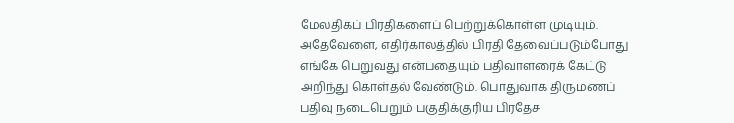மேலதிகப் பிரதிகளைப் பெற்றுக்கொள்ள முடியும். அதேவேளை, எதிர்காலத்தில் பிரதி தேவைப்படும்போது எங்கே பெறுவது என்பதையும் பதிவாளரைக் கேட்டு அறிந்து கொள்தல் வேண்டும். பொதுவாக திருமணப் பதிவு நடைபெறும் பகுதிக்குரிய பிரதேச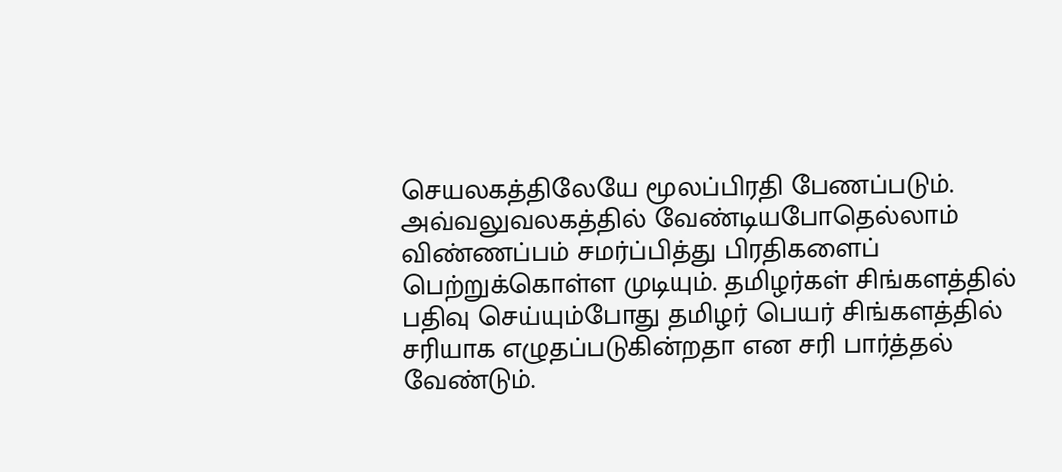செயலகத்திலேயே மூலப்பிரதி பேணப்படும். அவ்வலுவலகத்தில் வேண்டியபோதெல்லாம் விண்ணப்பம் சமர்ப்பித்து பிரதிகளைப் பெற்றுக்கொள்ள முடியும். தமிழர்கள் சிங்களத்தில் பதிவு செய்யும்போது தமிழர் பெயர் சிங்களத்தில் சரியாக எழுதப்படுகின்றதா என சரி பார்த்தல் வேண்டும்.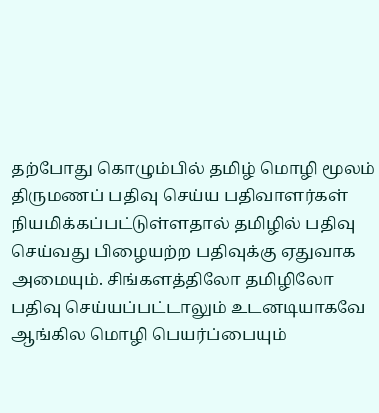தற்போது கொழும்பில் தமிழ் மொழி மூலம் திருமணப் பதிவு செய்ய பதிவாளர்கள் நியமிக்கப்பட்டுள்ளதால் தமிழில் பதிவு செய்வது பிழையற்ற பதிவுக்கு ஏதுவாக அமையும். சிங்களத்திலோ தமிழிலோ பதிவு செய்யப்பட்டாலும் உடனடியாகவே ஆங்கில மொழி பெயர்ப்பையும்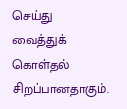செய்து வைத்துக் கொள்தல் சிறப்பானதாகும்.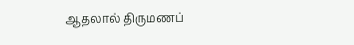ஆதலால் திருமணப்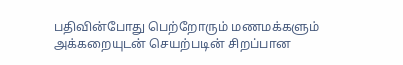பதிவின்போது பெற்றோரும் மணமக்களும் அக்கறையுடன் செயற்படின் சிறப்பான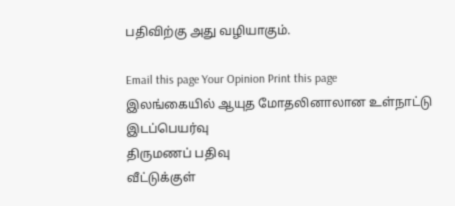பதிவிற்கு அது வழியாகும்.

Email this page Your Opinion Print this page
இலங்கையில் ஆயுத மோதலினாலான உள்நாட்டு இடப்பெயர்வு
திருமணப் பதிவு
வீட்டுக்குள்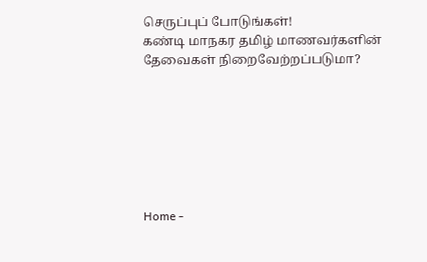செருப்புப் போடுங்கள்!
கண்டி மாநகர தமிழ் மாணவர்களின் தேவைகள் நிறைவேற்றப்படுமா?







Home -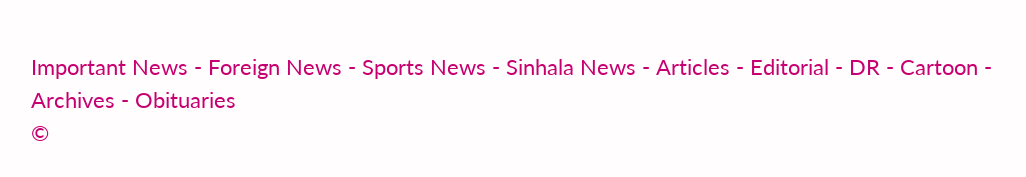Important News - Foreign News - Sports News - Sinhala News - Articles - Editorial - DR - Cartoon - Archives - Obituaries
©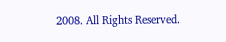2008. All Rights Reserved.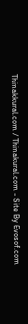Thinakkural.com / Thinakural.com - Site By Evosof.com